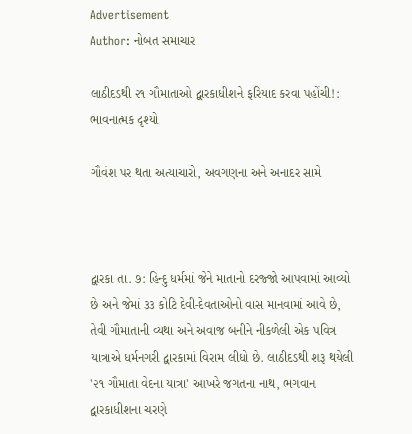Advertisement
Author: નોબત સમાચાર

લાઠીદડથી ૨૧ ગૌમાતાઓ દ્વારકાધીશને ફરિયાદ કરવા પહોંચી!: ભાવનાત્મક દૃશ્યો

ગૌવંશ પર થતા અત્યાચારો, અવગણના અને અનાદર સામે



દ્વારકા તા. ૭: હિન્દુ ધર્મમાં જેને માતાનો દરજ્જો આપવામાં આવ્યો છે અને જેમાં ૩૩ કોટિ દેવી-દેવતાઓનો વાસ માનવામાં આવે છે, તેવી ગૌમાતાની વ્યથા અને અવાજ બનીને નીકળેલી એક પવિત્ર યાત્રાએ ધર્મનગરી દ્વારકામાં વિરામ લીધો છે. લાઠીદડથી શરૂ થયેલી '૨૧ ગૌમાતા વેદના યાત્રા' આખરે જગતના નાથ, ભગવાન દ્વારકાધીશના ચરણે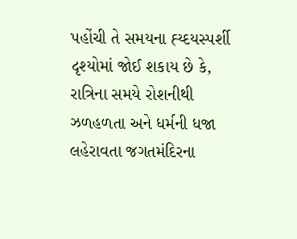પહોંચી તે સમયના હ્ય્દયસ્પર્શી દૃશ્યોમાં જોઈ શકાય છે કે, રાત્રિના સમયે રોશનીથી ઝળહળતા અને ધર્મની ધજા લહેરાવતા જગતમંદિરના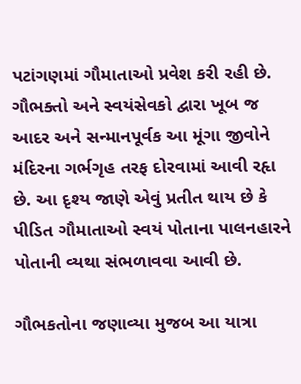પટાંગણમાં ગૌમાતાઓ પ્રવેશ કરી રહી છે. ગૌભક્તો અને સ્વયંસેવકો દ્વારા ખૂબ જ આદર અને સન્માનપૂર્વક આ મૂંગા જીવોને મંદિરના ગર્ભગૃહ તરફ દોરવામાં આવી રહૃા છે. આ દૃશ્ય જાણે એવું પ્રતીત થાય છે કે પીડિત ગૌમાતાઓ સ્વયં પોતાના પાલનહારને પોતાની વ્યથા સંભળાવવા આવી છે.

ગૌભકતોના જણાવ્યા મુજબ આ યાત્રા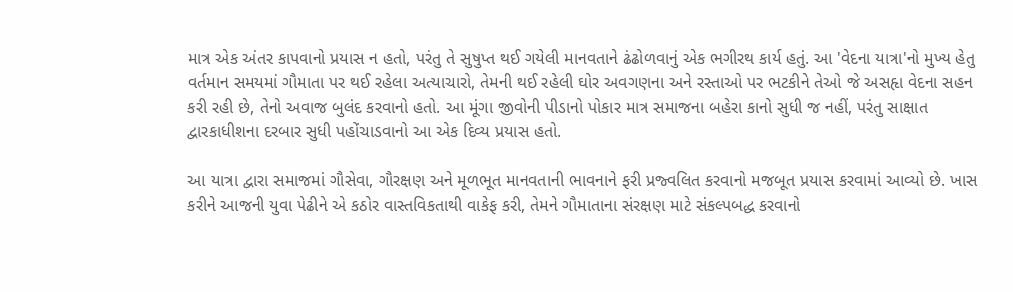માત્ર એક અંતર કાપવાનો પ્રયાસ ન હતો, પરંતુ તે સુષુપ્ત થઈ ગયેલી માનવતાને ઢંઢોળવાનું એક ભગીરથ કાર્ય હતું. આ 'વેદના યાત્રા'નો મુખ્ય હેતુ વર્તમાન સમયમાં ગૌમાતા પર થઈ રહેલા અત્યાચારો, તેમની થઈ રહેલી ઘોર અવગણના અને રસ્તાઓ પર ભટકીને તેઓ જે અસહૃા વેદના સહન કરી રહી છે, તેનો અવાજ બુલંદ કરવાનો હતો. આ મૂંગા જીવોની પીડાનો પોકાર માત્ર સમાજના બહેરા કાનો સુધી જ નહીં, પરંતુ સાક્ષાત દ્વારકાધીશના દરબાર સુધી પહોંચાડવાનો આ એક દિવ્ય પ્રયાસ હતો.

આ યાત્રા દ્વારા સમાજમાં ગૌસેવા, ગૌરક્ષણ અને મૂળભૂત માનવતાની ભાવનાને ફરી પ્રજ્વલિત કરવાનો મજબૂત પ્રયાસ કરવામાં આવ્યો છે. ખાસ કરીને આજની યુવા પેઢીને એ કઠોર વાસ્તવિકતાથી વાકેફ કરી, તેમને ગૌમાતાના સંરક્ષણ માટે સંકલ્પબદ્ધ કરવાનો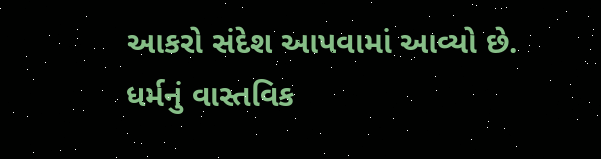આકરો સંદેશ આપવામાં આવ્યો છે. ધર્મનું વાસ્તવિક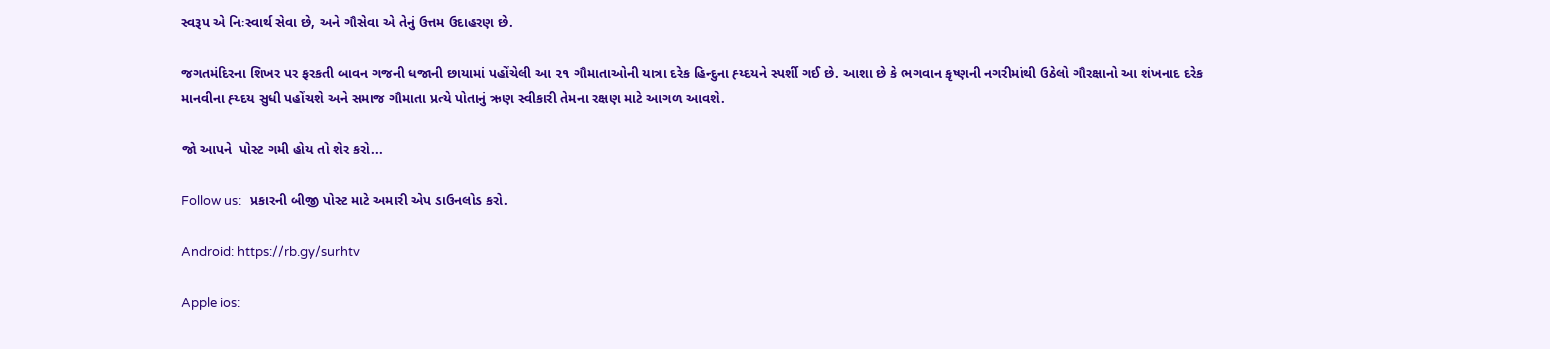સ્વરૂપ એ નિઃસ્વાર્થ સેવા છે, અને ગૌસેવા એ તેનું ઉત્તમ ઉદાહરણ છે.

જગતમંદિરના શિખર પર ફરકતી બાવન ગજની ધજાની છાયામાં પહોંચેલી આ ૨૧ ગૌમાતાઓની યાત્રા દરેક હિન્દુના હ્ય્દયને સ્પર્શી ગઈ છે. આશા છે કે ભગવાન કૃષ્ણની નગરીમાંથી ઉઠેલો ગૌરક્ષાનો આ શંખનાદ દરેક માનવીના હ્ય્દય સુધી પહોંચશે અને સમાજ ગૌમાતા પ્રત્યે પોતાનું ઋણ સ્વીકારી તેમના રક્ષણ માટે આગળ આવશે.

જો આપને  પોસ્ટ ગમી હોય તો શેર કરો...

Follow us:   પ્રકારની બીજી પોસ્ટ માટે અમારી એપ ડાઉનલોડ કરો.

Android: https://rb.gy/surhtv

Apple ios: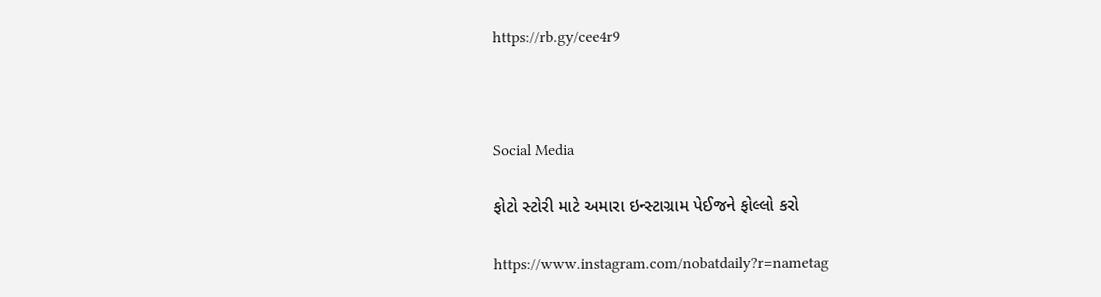https://rb.gy/cee4r9



Social Media

ફોટો સ્ટોરી માટે અમારા ઇન્સ્ટાગ્રામ પેઈજને ફોલ્લો કરો

https://www.instagram.com/nobatdaily?r=nametag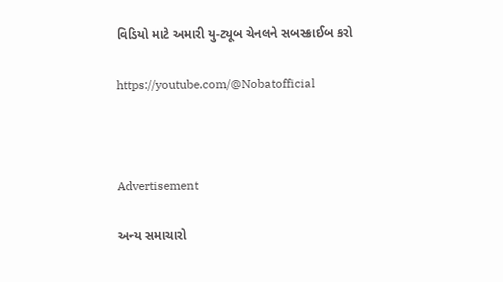વિડિયો માટે અમારી યુ-ટ્યૂબ ચેનલને સબસ્ક્રાઈબ કરો

https://youtube.com/@Nobatofficial



Advertisement

અન્ય સમાચારો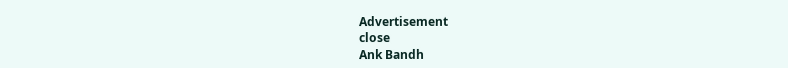Advertisement
close
Ank Bandh